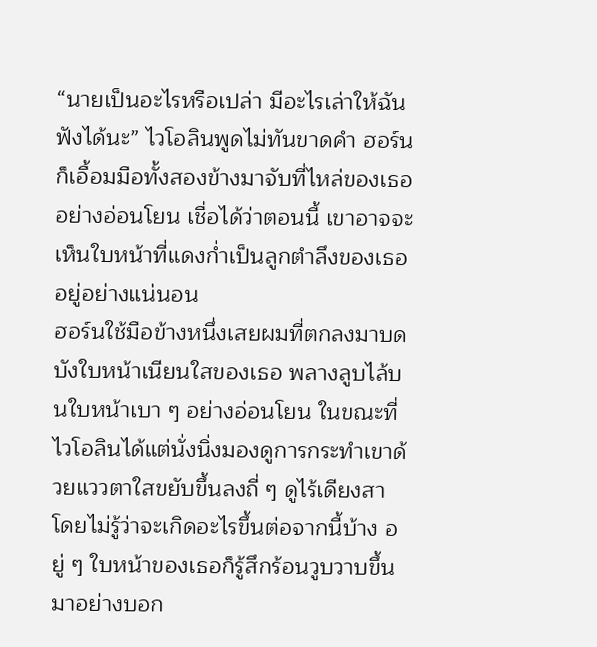“นายเป็นอะไรหรือเปล่า มีอะไรเล่าให้ฉันฟังได้นะ” ไวโอลินพูดไม่ทันขาดคำ ฮอร์นก็เอื้อมมือทั้งสองข้างมาจับที่ไหล่ของเธออย่างอ่อนโยน เชื่อได้ว่าตอนนี้ เขาอาจจะเห็นใบหน้าที่แดงก่ำเป็นลูกตำลึงของเธออยู่อย่างแน่นอน
ฮอร์นใช้มือข้างหนึ่งเสยผมที่ตกลงมาบดบังใบหน้าเนียนใสของเธอ พลางลูบไล้บนใบหน้าเบา ๆ อย่างอ่อนโยน ในขณะที่ไวโอลินได้แต่นั่งนิ่งมองดูการกระทำเขาด้วยแววตาใสขยับขึ้นลงถี่ ๆ ดูไร้เดียงสา โดยไม่รู้ว่าจะเกิดอะไรขึ้นต่อจากนี้บ้าง อยู่ ๆ ใบหน้าของเธอก็รู้สึกร้อนวูบวาบขึ้นมาอย่างบอก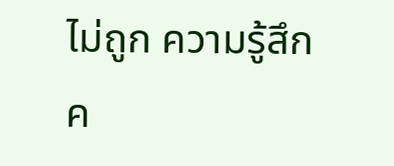ไม่ถูก ความรู้สึกค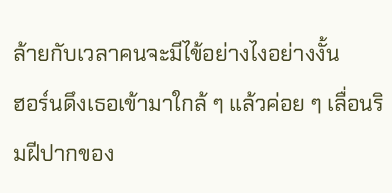ล้ายกับเวลาคนจะมีไข้อย่างไงอย่างงั้น
ฮอร์นดึงเธอเข้ามาใกล้ ๆ แล้วค่อย ๆ เลื่อนริมฝีปากของ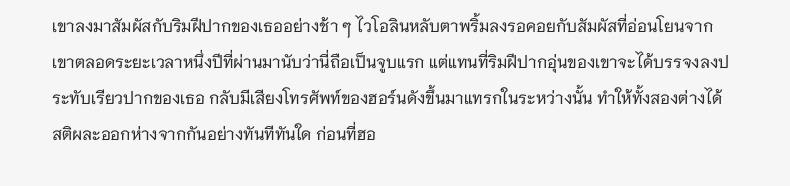เขาลงมาสัมผัสกับริมฝีปากของเธออย่างช้า ๆ ไวโอลินหลับตาพริ้มลงรอคอยกับสัมผัสที่อ่อนโยนจากเขาตลอดระยะเวลาหนึ่งปีที่ผ่านมานับว่านี่ถือเป็นจูบแรก แต่แทนที่ริมฝีปากอุ่นของเขาจะได้บรรจงลงประทับเรียวปากของเธอ กลับมีเสียงโทรศัพท์ของฮอร์นดังขึ้นมาแทรกในระหว่างนั้น ทำให้ทั้งสองต่างได้สติผละออกห่างจากกันอย่างทันทีทันใด ก่อนที่ฮอ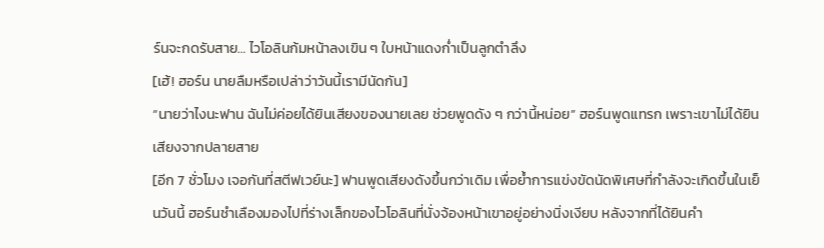ร์นจะกดรับสาย… ไวโอลินก้มหน้าลงเขิน ๆ ใบหน้าแดงก่ำเป็นลูกตำลึง
[เฮ้! ฮอร์น นายลืมหรือเปล่าว่าวันนี้เรามีนัดกัน]
“นายว่าไงนะฟาน ฉันไม่ค่อยได้ยินเสียงของนายเลย ช่วยพูดดัง ๆ กว่านี้หน่อย” ฮอร์นพูดแทรก เพราะเขาไม่ได้ยินเสียงจากปลายสาย
[อีก 7 ชั่วโมง เจอกันที่สตีฟเวย์นะ] ฟานพูดเสียงดังขึ้นกว่าเดิม เพื่อย้ำการแข่งขัดนัดพิเศษที่กำลังจะเกิดขึ้นในเย็นวันนี้ ฮอร์นชำเลืองมองไปที่ร่างเล็กของไวโอลินที่นั่งจ้องหน้าเขาอยู่อย่างนิ่งเงียบ หลังจากที่ได้ยินคำ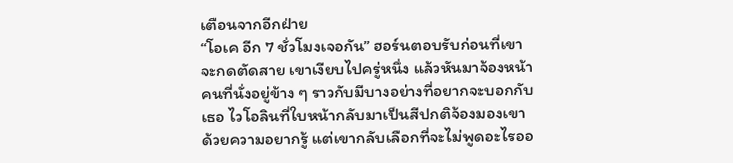เตือนจากอีกฝ่าย
“โอเค อีก 7 ชั่วโมงเจอกัน” ฮอร์นตอบรับก่อนที่เขาจะกดตัดสาย เขาเงียบไปครู่หนึ่ง แล้วหันมาจ้องหน้าคนที่นั่งอยู่ข้าง ๆ ราวกับมีบางอย่างที่อยากจะบอกกับเธอ ไวโอลินที่ใบหน้ากลับมาเป็นสีปกติจ้องมองเขาด้วยความอยากรู้ แต่เขากลับเลือกที่จะไม่พูดอะไรออ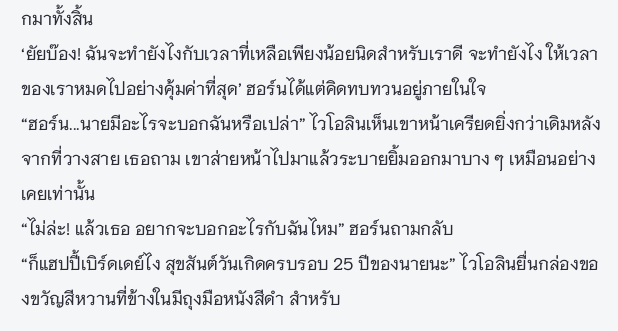กมาทั้งสิ้น
‘ยัยบ๊อง! ฉันจะทำยังไงกับเวลาที่เหลือเพียงน้อยนิดสำหรับเราดี จะทำยังไง ให้เวลาของเราหมดไปอย่างคุ้มค่าที่สุด’ ฮอร์นได้แต่คิดทบทวนอยู่ภายในใจ
“ฮอร์น...นายมีอะไรจะบอกฉันหรือเปล่า” ไวโอลินเห็นเขาหน้าเครียดยิ่งกว่าเดิมหลังจากที่วางสาย เธอถาม เขาส่ายหน้าไปมาแล้วระบายยิ้มออกมาบาง ๆ เหมือนอย่างเคยเท่านั้น
“ไม่ล่ะ! แล้วเธอ อยากจะบอกอะไรกับฉันไหม” ฮอร์นถามกลับ
“ก็แฮปปี้เบิร์ดเดย์ไง สุขสันต์วันเกิดครบรอบ 25 ปีของนายนะ” ไวโอลินยื่นกล่องของขวัญสีหวานที่ข้างในมีถุงมือหนังสีดำ สำหรับ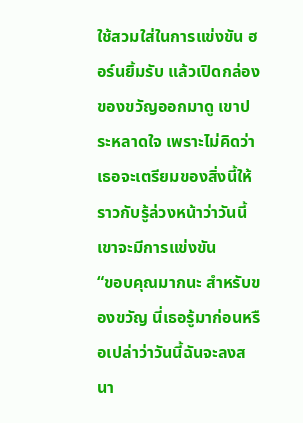ใช้สวมใส่ในการแข่งขัน ฮอร์นยิ้มรับ แล้วเปิดกล่องของขวัญออกมาดู เขาประหลาดใจ เพราะไม่คิดว่าเธอจะเตรียมของสิ่งนี้ให้ ราวกับรู้ล่วงหน้าว่าวันนี้เขาจะมีการแข่งขัน
“ขอบคุณมากนะ สำหรับของขวัญ นี่เธอรู้มาก่อนหรือเปล่าว่าวันนี้ฉันจะลงสนา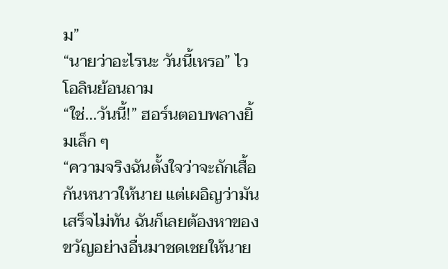ม”
“นายว่าอะไรนะ วันนี้เหรอ” ไวโอลินย้อนถาม
“ใช่...วันนี้!” ฮอร์นตอบพลางยิ้มเล็ก ๆ
“ความจริงฉันตั้งใจว่าจะถักเสื้อกันหนาวให้นาย แต่เผอิญว่ามันเสร็จไม่ทัน ฉันก็เลยต้องหาของขวัญอย่างอื่นมาชดเชยให้นาย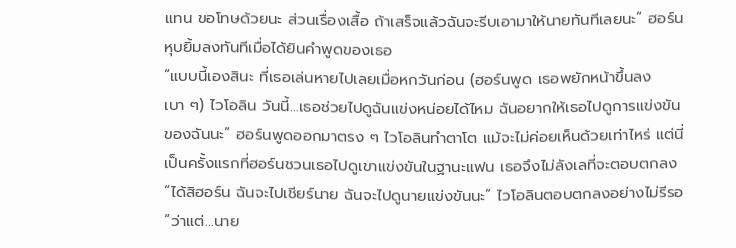แทน ขอโทษด้วยนะ ส่วนเรื่องเสื้อ ถ้าเสร็จแล้วฉันจะรีบเอามาให้นายทันทีเลยนะ” ฮอร์นหุบยิ้มลงทันทีเมื่อได้ยินคำพูดของเธอ
“แบบนี้เองสินะ ที่เธอเล่นหายไปเลยเมื่อหกวันก่อน (ฮอร์นพูด เธอพยักหน้าขึ้นลงเบา ๆ) ไวโอลิน วันนี้...เธอช่วยไปดูฉันแข่งหน่อยได้ไหม ฉันอยากให้เธอไปดูการแข่งขันของฉันนะ” ฮอร์นพูดออกมาตรง ๆ ไวโอลินทำตาโต แม้จะไม่ค่อยเห็นด้วยเท่าไหร่ แต่นี่เป็นครั้งแรกที่ฮอร์นชวนเธอไปดูเขาแข่งขันในฐานะแฟน เธอจึงไม่ลังเลที่จะตอบตกลง
“ได้สิฮอร์น ฉันจะไปเชียร์นาย ฉันจะไปดูนายแข่งขันนะ” ไวโอลินตอบตกลงอย่างไม่รีรอ
“ว่าแต่...นาย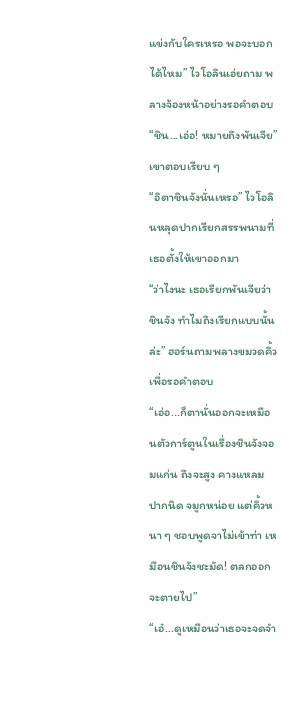แข่งกับใครเหรอ พอจะบอกได้ไหม” ไวโอลินเอ่ยถาม พลางจ้องหน้าอย่างรอคำตอบ
“ชิน...เอ่อ! หมายถึงพันเจีย” เขาตอบเรียบ ๆ
“อิตาชินจังนั่นเหรอ” ไวโอลินหลุดปากเรียกสรรพนามที่เธอตั้งให้เขาออกมา
“ว่าไงนะ เธอเรียกพันเจียว่าชินจัง ทำไมถึงเรียกแบบนั้นล่ะ” ฮอร์นถามพลางขมวดคิ้วเพื่อรอคำตอบ
“เอ่อ...ก็ตานั่นออกจะเหมือนตัวการ์ตูนในเรื่องชินจังจอมแก่น ถึงจะสูง คางแหลม ปากนิด จมูกหน่อย แต่คิ้วหนา ๆ ชอบพูดจาไม่เข้าท่า เหมือนชินจังชะมัด! ตลกออกจะตายไป”
“เอ๋...ดูเหมือนว่าเธอจะจดจำ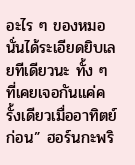อะไร ๆ ของหมอนั่นได้ระเอียดยิบเลยทีเดียวนะ ทั้ง ๆ ที่เคยเจอกันแค่ครั้งเดียวเมื่ออาทิตย์ก่อน” ฮอร์นกะพริ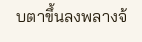บตาขึ้นลงพลางจ้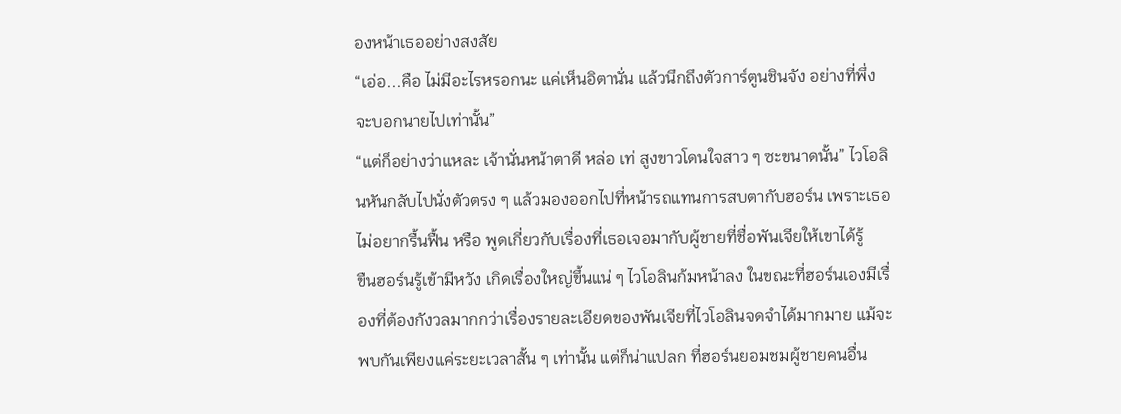องหน้าเธออย่างสงสัย
“เอ่อ...คือ ไม่มีอะไรหรอกนะ แค่เห็นอิตานั่น แล้วนึกถึงตัวการ์ตูนชินจัง อย่างที่พึ่งจะบอกนายไปเท่านั้น”
“แต่ก็อย่างว่าแหละ เจ้านั่นหน้าตาดี หล่อ เท่ สูงขาวโดนใจสาว ๆ ซะขนาดนั้น” ไวโอลินหันกลับไปนั่งตัวตรง ๆ แล้วมองออกไปที่หน้ารถแทนการสบตากับฮอร์น เพราะเธอไม่อยากรื้นฟื้น หรือ พูดเกี่ยวกับเรื่องที่เธอเจอมากับผู้ชายที่ชื่อพันเจียให้เขาได้รู้
ขืนฮอร์นรู้เข้ามีหวัง เกิดเรื่องใหญ่ขึ้นแน่ ๆ ไวโอลินก้มหน้าลง ในขณะที่ฮอร์นเองมีเรื่องที่ต้องกังวลมากกว่าเรื่องรายละเอียดของพันเจียที่ไวโอลินจดจำได้มากมาย แม้จะพบกันเพียงแค่ระยะเวลาสั้น ๆ เท่านั้น แต่ก็น่าแปลก ที่ฮอร์นยอมชมผู้ชายคนอื่น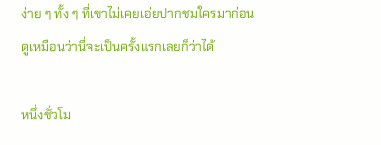ง่าย ๆ ทั้ง ๆ ที่เขาไม่เคยเอ่ยปากชมใครมาก่อน ดูเหมือนว่านี่จะเป็นครั้งแรกเลยก็ว่าได้

หนึ่งชั่วโม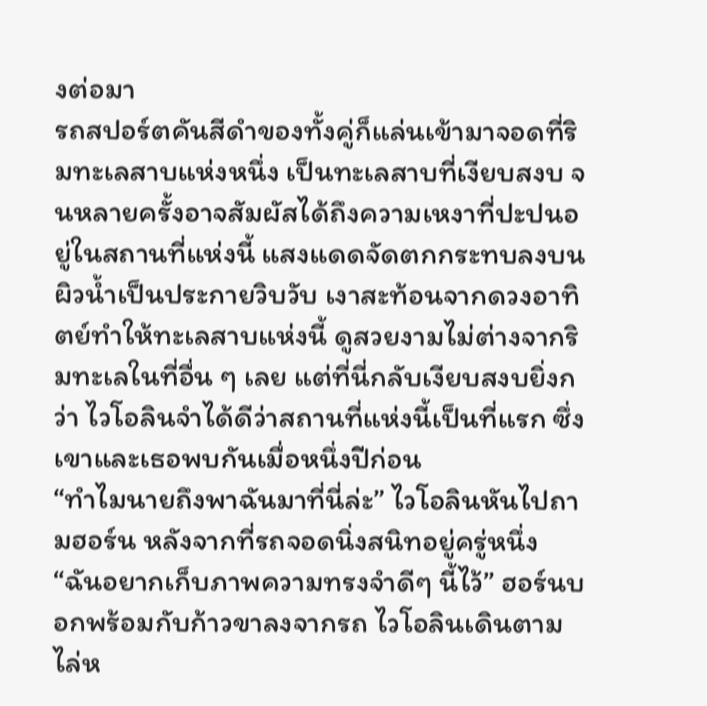งต่อมา
รถสปอร์ตคันสีดำของทั้งคู่ก็แล่นเข้ามาจอดที่ริมทะเลสาบแห่งหนึ่ง เป็นทะเลสาบที่เงียบสงบ จนหลายครั้งอาจสัมผัสได้ถึงความเหงาที่ปะปนอยู่ในสถานที่แห่งนี้ แสงแดดจัดตกกระทบลงบนผิวน้ำเป็นประกายวิบวับ เงาสะท้อนจากดวงอาทิตย์ทำให้ทะเลสาบแห่งนี้ ดูสวยงามไม่ต่างจากริมทะเลในที่อื่น ๆ เลย แต่ที่นี่กลับเงียบสงบยิ่งกว่า ไวโอลินจำได้ดีว่าสถานที่แห่งนี้เป็นที่แรก ซึ่งเขาและเธอพบกันเมื่อหนึ่งปีก่อน
“ทำไมนายถึงพาฉันมาที่นี่ล่ะ” ไวโอลินหันไปถามฮอร์น หลังจากที่รถจอดนิ่งสนิทอยู่ครู่หนึ่ง
“ฉันอยากเก็บภาพความทรงจำดีๆ นี้ไว้” ฮอร์นบอกพร้อมกับก้าวขาลงจากรถ ไวโอลินเดินตามไล่ห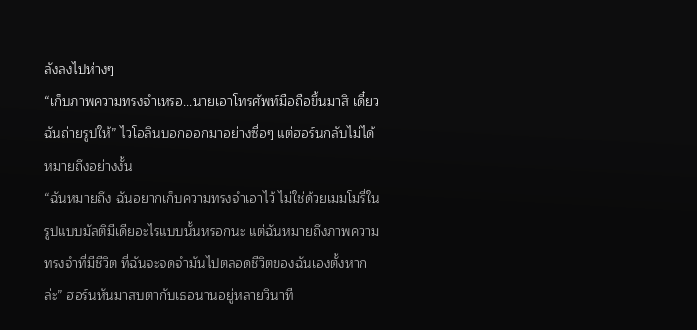ลังลงไปห่างๆ
“เก็บภาพความทรงจำเหรอ...นายเอาโทรศัพท์มือถือขึ้นมาสิ เดี๋ยวฉันถ่ายรูปให้” ไวโอลินบอกออกมาอย่างซื่อๆ แต่ฮอร์นกลับไม่ได้หมายถึงอย่างงั้น
“ฉันหมายถึง ฉันอยากเก็บความทรงจำเอาไว้ ไม่ใช่ด้วยเมมโมรี่ในรูปแบบมัลติมีเดียอะไรแบบนั้นหรอกนะ แต่ฉันหมายถึงภาพความทรงจำที่มีชีวิต ที่ฉันจะจดจำมันไปตลอดชีวิตของฉันเองตั้งหากล่ะ” ฮอร์นหันมาสบตากับเธอนานอยู่หลายวินาที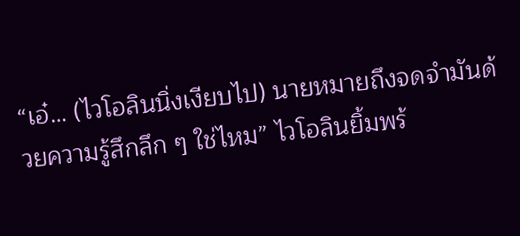“เอ๋… (ไวโอลินนิ่งเงียบไป) นายหมายถึงจดจำมันด้วยความรู้สึกลึก ๆ ใช่ไหม” ไวโอลินยิ้มพร้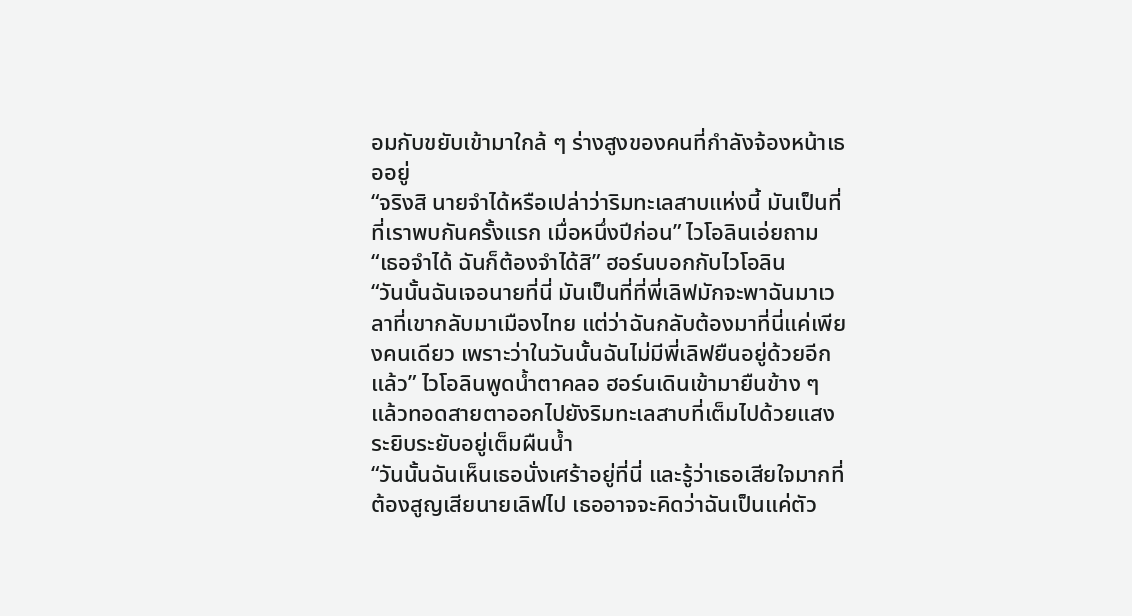อมกับขยับเข้ามาใกล้ ๆ ร่างสูงของคนที่กำลังจ้องหน้าเธออยู่
“จริงสิ นายจำได้หรือเปล่าว่าริมทะเลสาบแห่งนี้ มันเป็นที่ที่เราพบกันครั้งแรก เมื่อหนึ่งปีก่อน” ไวโอลินเอ่ยถาม
“เธอจำได้ ฉันก็ต้องจำได้สิ” ฮอร์นบอกกับไวโอลิน
“วันนั้นฉันเจอนายที่นี่ มันเป็นที่ที่พี่เลิฟมักจะพาฉันมาเวลาที่เขากลับมาเมืองไทย แต่ว่าฉันกลับต้องมาที่นี่แค่เพียงคนเดียว เพราะว่าในวันนั้นฉันไม่มีพี่เลิฟยืนอยู่ด้วยอีกแล้ว” ไวโอลินพูดน้ำตาคลอ ฮอร์นเดินเข้ามายืนข้าง ๆ แล้วทอดสายตาออกไปยังริมทะเลสาบที่เต็มไปด้วยแสงระยิบระยับอยู่เต็มผืนน้ำ
“วันนั้นฉันเห็นเธอนั่งเศร้าอยู่ที่นี่ และรู้ว่าเธอเสียใจมากที่ต้องสูญเสียนายเลิฟไป เธออาจจะคิดว่าฉันเป็นแค่ตัว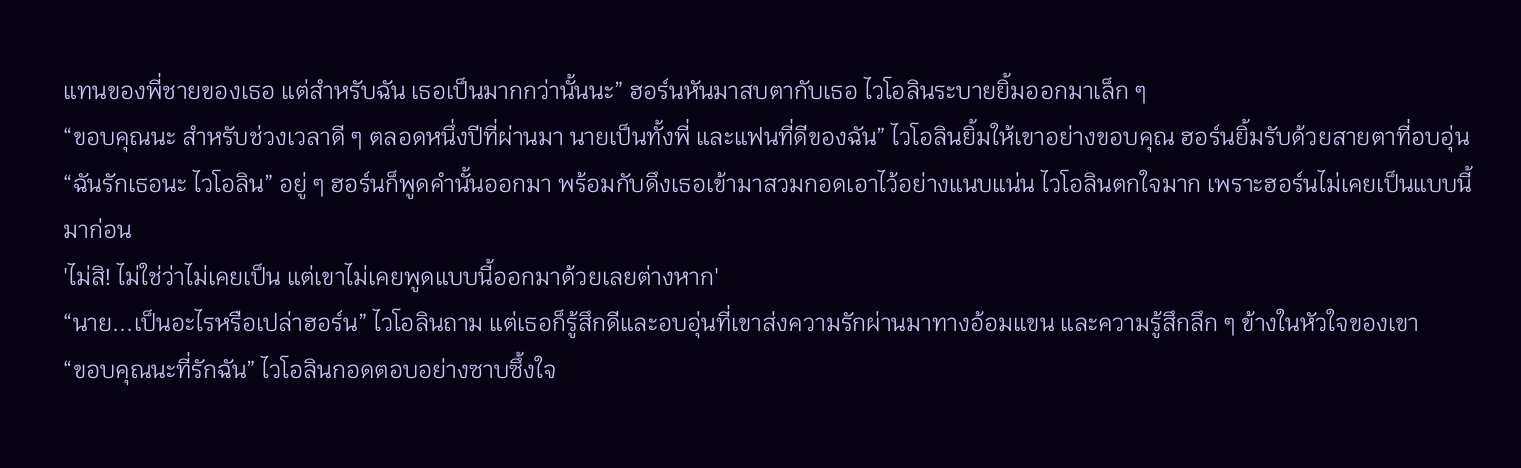แทนของพี่ชายของเธอ แต่สำหรับฉัน เธอเป็นมากกว่านั้นนะ” ฮอร์นหันมาสบตากับเธอ ไวโอลินระบายยิ้มออกมาเล็ก ๆ
“ขอบคุณนะ สำหรับช่วงเวลาดี ๆ ตลอดหนึ่งปีที่ผ่านมา นายเป็นทั้งพี่ และแฟนที่ดีของฉัน” ไวโอลินยิ้มให้เขาอย่างขอบคุณ ฮอร์นยิ้มรับด้วยสายตาที่อบอุ่น
“ฉันรักเธอนะ ไวโอลิน” อยู่ ๆ ฮอร์นก็พูดคำนั้นออกมา พร้อมกับดึงเธอเข้ามาสวมกอดเอาไว้อย่างแนบแน่น ไวโอลินตกใจมาก เพราะฮอร์นไม่เคยเป็นแบบนี้มาก่อน
'ไม่สิ! ไม่ใช่ว่าไม่เคยเป็น แต่เขาไม่เคยพูดแบบนี้ออกมาด้วยเลยต่างหาก'
“นาย...เป็นอะไรหรือเปล่าฮอร์น” ไวโอลินถาม แต่เธอก็รู้สึกดีและอบอุ่นที่เขาส่งความรักผ่านมาทางอ้อมแขน และความรู้สึกลึก ๆ ข้างในหัวใจของเขา
“ขอบคุณนะที่รักฉัน” ไวโอลินกอดตอบอย่างซาบซึ้งใจ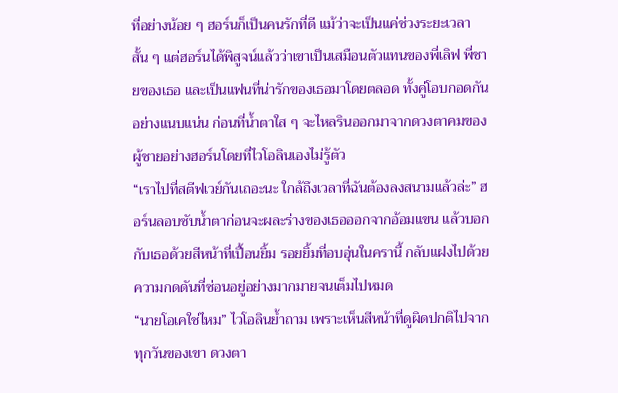ที่อย่างน้อย ๆ ฮอร์นก็เป็นคนรักที่ดี แม้ว่าจะเป็นแค่ช่วงระยะเวลาสั้น ๆ แต่ฮอร์นได้พิสูจน์แล้วว่าเขาเป็นเสมือนตัวแทนของพี่เลิฟ พี่ชายของเธอ และเป็นแฟนที่น่ารักของเธอมาโดยตลอด ทั้งคู่โอบกอดกันอย่างแนบแน่น ก่อนที่น้ำตาใส ๆ จะไหลรินออกมาจากดวงตาคมของผู้ชายอย่างฮอร์นโดยที่ไวโอลินเองไม่รู้ตัว
“เราไปที่สตีฟเวย์กันเถอะนะ ใกล้ถึงเวลาที่ฉันต้องลงสนามแล้วล่ะ” ฮอร์นลอบซับน้ำตาก่อนจะผละร่างของเธอออกจากอ้อมแขน แล้วบอกกับเธอด้วยสีหน้าที่เปื้อนยิ้ม รอยยิ้มที่อบอุ่นในครานี้ กลับแฝงไปด้วยความกดดันที่ซ่อนอยู่อย่างมากมายจนเต็มไปหมด
“นายโอเคใช่ไหม” ไวโอลินย้ำถาม เพราะเห็นสีหน้าที่ดูผิดปกติไปจากทุกวันของเขา ดวงตา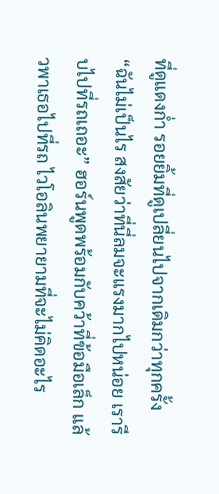ที่ดูแดงก่ำ รอยยิ้มที่ดูเปลี่ยนไปจากเดิมกว่าทุกครั้ง
“ฉันไม่เป็นไร สงสัยว่าที่นี่ลมจะแรงมากไปหน่อย เรารีบไปที่รถเถอะ” ฮอร์นพูดพร้อมกับคว้าที่ข้อมือเล็ก แล้วพาเธอไปที่รถ ไวโอลินพยายามที่จะไม่คิดอะไร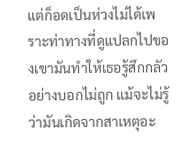แต่ก็อดเป็นห่วงไม่ได้เพราะท่าทางที่ดูแปลกไปของเขามันทำให้เธอรู้สึกกลัวอย่างบอกไม่ถูก แม้จะไม่รู้ว่ามันเกิดจากสาเหตุอะ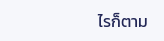ไรก็ตาม